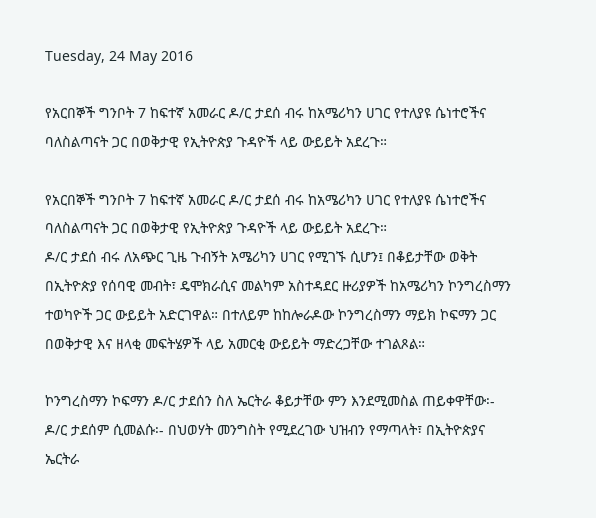Tuesday, 24 May 2016

የአርበኞች ግንቦት 7 ከፍተኛ አመራር ዶ/ር ታደሰ ብሩ ከአሜሪካን ሀገር የተለያዩ ሴነተሮችና ባለስልጣናት ጋር በወቅታዊ የኢትዮጵያ ጉዳዮች ላይ ውይይት አደረጉ።

የአርበኞች ግንቦት 7 ከፍተኛ አመራር ዶ/ር ታደሰ ብሩ ከአሜሪካን ሀገር የተለያዩ ሴነተሮችና ባለስልጣናት ጋር በወቅታዊ የኢትዮጵያ ጉዳዮች ላይ ውይይት አደረጉ።
ዶ/ር ታደሰ ብሩ ለአጭር ጊዜ ጉብኝት አሜሪካን ሀገር የሚገኙ ሲሆን፤ በቆይታቸው ወቅት በኢትዮጵያ የሰባዊ መብት፣ ዴሞክራሲና መልካም አስተዳደር ዙሪያዎች ከአሜሪካን ኮንግረስማን ተወካዮች ጋር ውይይት አድርገዋል። በተለይም ከከሎራዶው ኮንግረስማን ማይክ ኮፍማን ጋር በወቅታዊ እና ዘላቂ መፍትሄዎች ላይ አመርቂ ውይይት ማድረጋቸው ተገልጾል።

ኮንግረስማን ኮፍማን ዶ/ር ታደሰን ስለ ኤርትራ ቆይታቸው ምን እንደሚመስል ጠይቀዋቸው፡- ዶ/ር ታደሰም ሲመልሱ፡- በህወሃት መንግስት የሚደረገው ህዝብን የማጣላት፣ በኢትዮጵያና ኤርትራ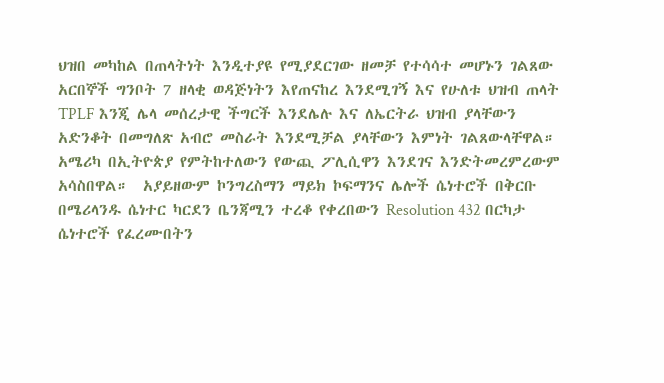ህዝበ መካከል በጠላትነት እንዲተያዩ የሚያደርገው ዘመቻ የተሳሳተ መሆኑን ገልጸው አርበኞች ግንቦት 7 ዘላቂ ወዳጅነትን እየጠናከረ እንደሚገኝ እና የሁለቱ ህዝብ ጠላት TPLF እንጂ ሌላ መሰረታዊ ችግርች እንደሌሉ እና ለኤርትራ ህዝብ ያላቸውን አድንቆት በመግለጽ አብሮ መስራት እንደሚቻል ያላቸውን እምነት ገልጸውላቸዋል። አሜሪካ በኢትዮጵያ የምትከተለውን የውጪ ፖሊሲዋን እንደገና እንድትመረምረውም አሳስበዋል።  አያይዘውም ኮንግረስማን ማይክ ኮፍማንና ሌሎች ሴነተሮች በቅርቡ በሜሪላንዱ ሴነተር ካርደን ቤንጃሚን ተረቆ የቀረበውን Resolution 432 በርካታ ሴነተሮች የፈረሙበትን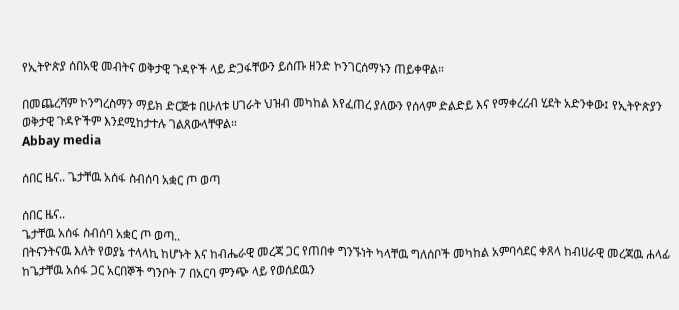የኢትዮጵያ ሰበአዊ መብትና ወቅታዊ ጉዳዮች ላይ ድጋፋቸውን ይሰጡ ዘንድ ኮንገርሰማኑን ጠይቀዋል።

በመጨረሻም ኮንግረስማን ማይክ ድርጅቱ በሁለቱ ሀገራት ህዝብ መካከል እየፈጠረ ያለውን የሰላም ድልድይ እና የማቀረረብ ሂደት አድንቀው፤ የኢትዮጵያን ወቅታዊ ጉዳዮችም እንደሚከታተሉ ገልጸውላቸዋል።
Abbay media

ሰበር ዜና.. ጌታቸዉ አሰፋ ስብሰባ አቋር ጦ ወጣ

ሰበር ዜና..
ጌታቸዉ አሰፋ ስብሰባ አቋር ጦ ወጣ..
በትናንትናዉ እለት የወያኔ ተላላኪ ከሆኑት እና ከብሔራዊ መረጃ ጋር የጠበቀ ግንኙነት ካላቸዉ ግለሰቦች መካከል አምባሳደር ቀጸላ ከብሀራዊ መረጃዉ ሐላፊ ከጌታቸዉ አሰፋ ጋር አርበኞች ግንቦት 7 በአርባ ምንጭ ላይ የወሰደዉን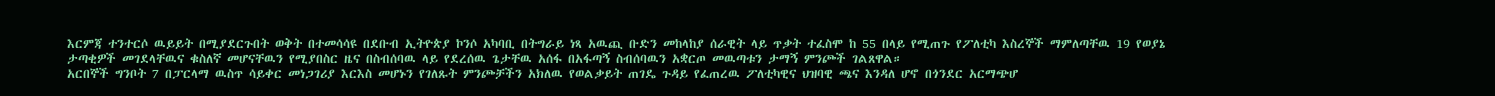እርምጃ ተንተርሶ ዉይይት በሚያደርጉበት ወቅት በተመሳሳዩ በደቡብ ኢትዮጵያ ኮንሶ አካባቢ በትግራይ ነጻ አዉጪ ቡድን መከላከያ ሰራዊት ላይ ጥቃት ተፈስሞ ከ 55 በላይ የሚጠጉ የፖለቲካ እስረኞች ማምለጣቸዉ 19 የወያኔ ታጣቂዎች መገደላቸዉና ቁስለኛ መሆናቸዉን የሚያበስር ዜና በስብሰባዉ ላይ የደረሰዉ ጌታቸዉ አሰፋ በአፋጣኝ ስብሰባዉን አቋርጦ መዉጣቱን ታማኝ ምንጮች ገልጸዋል።
አርበኞች ግንቦት 7 በፓርላማ ዉስጥ ሳይቀር መነጋገሪያ እርእስ መሆኑን የገለጹት ምንጮቻችን አክለዉ የወልቃይት ጠገዴ ጉዳይ የፈጠረዉ ፖለቲካዊና ህዝባዊ ጫና እንዳለ ሆኖ በጎንደር አርማጭሆ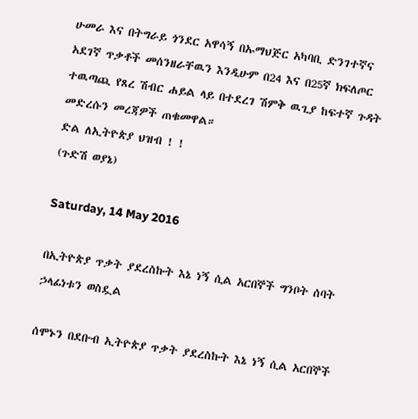ሁመራ እና በትግራይ ጎንደር አዋሳኝ በኡማህጅር አካባቢ ድንገተኛና አደገኛ ጥቃቶች መሰንዘራቸዉን እንዲሁም በ24 እና በ25ኛ ክፍለጦር ተዉጣጪ የጸረ ሽብር ሐይል ላይ በተደረገ ሽምቅ ዉጊያ ከፍተኛ ጉዳት መድረሱን መረጃዎች ጠቁመዋል።
ድል ለኢትዮጵያ ህዝብ ! !
(ጉድሽ ወያኔ)

Saturday, 14 May 2016

በኢትዮጵያ ጥቃት ያደረስኩት እኔ ነኝ ሲል አርበኞች ግንቦት ሰባት ኃላፊነቱን ወስዷል

ሰሞኑን በደቡብ ኢትዮጵያ ጥቃት ያደረስኩት እኔ ነኝ ሲል አርበኞች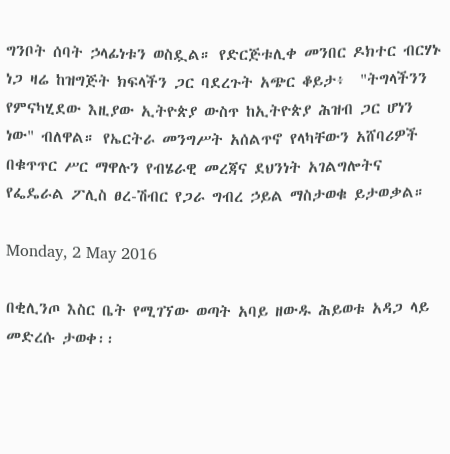ግንቦት ሰባት ኃላፊነቱን ወስዷል። የድርጅቱሊቀ መንበር ዶክተር ብርሃኑ ነጋ ዛሬ ከዝግጅት ክፍላችን ጋር ባደረጉት አጭር ቆይታ፥  "ትግላችንን የምናካሂደው እዚያው ኢትዮጵያ ውስጥ ከኢትዮጵያ ሕዝብ ጋር ሆነን ነው" ብለዋል። የኤርትራ መንግሥት አሰልጥኖ የላካቸውን አሸባሪዎች በቁጥጥር ሥር ማዋሉን የብሄራዊ መረጃና ደህንነት አገልግሎትና የፌዴራል ፖሊስ ፀረ-ሽብር የጋራ ግብረ ኃይል ማስታወቁ ይታወቃል።

Monday, 2 May 2016

በቂሊንጦ እስር ቤት የሚገኘው ወጣት አባይ ዘውዱ ሕይወቱ አዳጋ ላይ መድረሱ ታወቀ፡፡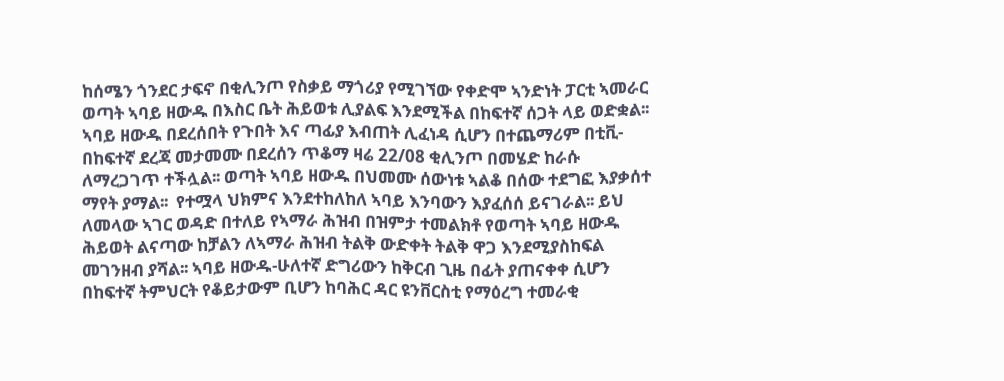ከሰሜን ጎንደር ታፍኖ በቂሊንጦ የስቃይ ማጎሪያ የሚገኘው የቀድሞ ኣንድነት ፓርቲ ኣመራር ወጣት ኣባይ ዘውዱ በእስር ቤት ሕይወቱ ሊያልፍ እንደሚችል በከፍተኛ ሰጋት ላይ ወድቋል፡፡ ኣባይ ዘውዱ በደረሰበት የጉበት እና ጣፊያ እብጠት ሊፈነዳ ሲሆን በተጨማሪም በቲቪ-በከፍተኛ ደረጃ መታመሙ በደረሰን ጥቆማ ዛሬ 22/08 ቂሊንጦ በመሄድ ከራሱ ለማረጋገጥ ተችሏል፡፡ ወጣት ኣባይ ዘውዱ በህመሙ ሰውነቱ ኣልቆ በሰው ተደግፎ እያቃሰተ ማየት ያማል፡፡  የተሟላ ህክምና እንደተከለከለ ኣባይ እንባውን እያፈሰሰ ይናገራል፡፡ ይህ ለመላው ኣገር ወዳድ በተለይ የኣማራ ሕዝብ በዝምታ ተመልክቶ የወጣት ኣባይ ዘውዱ ሕይወት ልናጣው ከቻልን ለኣማራ ሕዝብ ትልቅ ውድቀት ትልቅ ዋጋ እንደሚያስከፍል መገንዘብ ያሻል፡፡ ኣባይ ዘውዱ-ሁለተኛ ድግሪውን ከቅርብ ጊዜ በፊት ያጠናቀቀ ሲሆን በከፍተኛ ትምህርት የቆይታውም ቢሆን ከባሕር ዳር ዩንቨርስቲ የማዕረግ ተመራቂ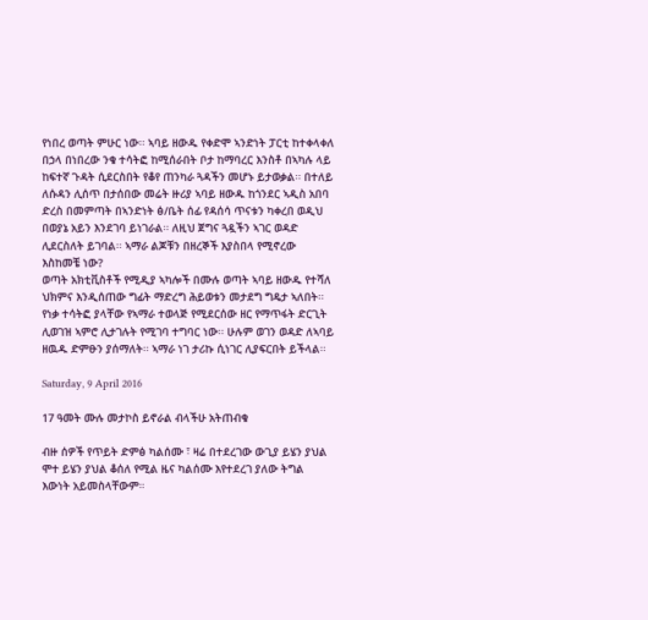የነበረ ወጣት ምሁር ነው፡፡ ኣባይ ዘውዱ የቀድሞ ኣንድነት ፓርቲ ከተቀላቀለ በኃላ በነበረው ንቁ ተሳትፎ ከሚሰራበት ቦታ ከማባረር እንስቶ በኣካሉ ላይ ከፍተኛ ጉዳት ሲደርስበት የቆየ ጠንካራ ጓዳችን መሆኑ ይታወቃል፡፡ በተለይ ለሱዳን ሊሰጥ በታሰበው መሬት ዙሪያ ኣባይ ዘውዱ ከጎንደር ኣዲስ አበባ ድረስ በመምጣት በኣንድነት ፅ/ቤት ሰፊ የዳሰሳ ጥናቱን ካቀረበ ወዲህ በወያኔ አይን እንደገባ ይነገራል፡፡ ለዚህ ጀግና ጓዷችን ኣገር ወዳድ ሊደርስለት ይገባል፡፡ ኣማራ ልጆቹን በዘረኞች እያስበላ የሚኖረው እስከመቼ ነው?
ወጣት አክቲቪስቶች የሚዲያ ኣካሎች በሙሉ ወጣት ኣባይ ዘውዱ የተሻለ ህክምና እንዲሰጠው ግፊት ማድረግ ሕይወቱን መታደግ ግዴታ ኣለበት፡፡ የነቃ ተሳትፎ ያላቸው የኣማራ ተወላጅ የሚደርሰው ዘር የማጥፋት ድርጊት ሊወገዝ ኣምሮ ሊታገሉት የሚገባ ተግባር ነው፡፡ ሁሉም ወገን ወዳድ ለኣባይ ዘዉዱ ድምፁን ያሰማለት፡፡ ኣማራ ነገ ታሪኩ ሲነገር ሊያፍርበት ይችላል፡፡

Saturday, 9 April 2016

17 ዓመት ሙሉ መታኮስ ይኖራል ብላችሁ አትጠብቁ

ብዙ ሰዎች የጥይት ድምፅ ካልሰሙ ፣ ዛሬ በተደረገው ውጊያ ይሄን ያህል ሞተ ይሄን ያህል ቆሰለ የሚል ዜና ካልሰሙ እየተደረገ ያለው ትግል እውነት አይመስላቸውም።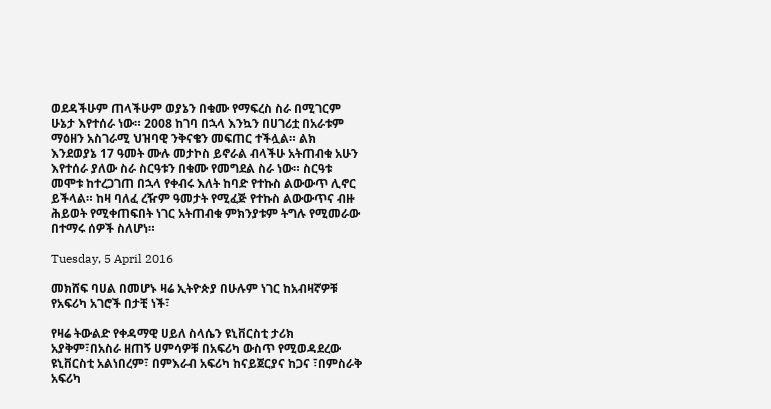ወደዳችሁም ጠላችሁም ወያኔን በቁሙ የማፍረስ ስራ በሚገርም ሁኔታ እየተሰራ ነው። 2008 ከገባ በኋላ እንኳን በሀገሪቷ በአራቱም ማዕዘን አስገራሚ ህዝባዊ ንቅናቄን መፍጠር ተችሏል። ልክ እንደወያኔ 17 ዓመት ሙሉ መታኮስ ይኖራል ብላችሁ አትጠብቁ አሁን እየተሰራ ያለው ስራ ስርዓቱን በቁሙ የመግደል ስራ ነው። ስርዓቱ መሞቱ ከተረጋገጠ በኋላ የቀብሩ እለት ከባድ የተኩስ ልውውጥ ሊኖር ይችላል። ከዛ ባለፈ ረዥም ዓመታት የሚፈጅ የተኩስ ልውውጥና ብዙ ሕይወት የሚቀጠፍበት ነገር አትጠብቁ ምክንያቱም ትግሉ የሚመራው በተማሩ ሰዎች ስለሆነ።

Tuesday, 5 April 2016

መክሸፍ ባሀል በመሆኑ ዛሬ ኢትዮጵያ በሁሉም ነገር ከአብዛኛዎቹ የአፍሪካ አገሮች በታቺ ነች፣

የዛሬ ትውልድ የቀዳማዊ ሀይለ ስላሴን ዩኒቨርስቲ ታሪክ አያቅም፣በአስራ ዘጠኝ ሀምሳዎቹ በአፍሪካ ውስጥ የሚወዳደረው ዩኒቨርስቲ አልነበረም፣ በምእራብ አፍሪካ ከናይጀርያና ከጋና ፣በምስራቅ አፍሪካ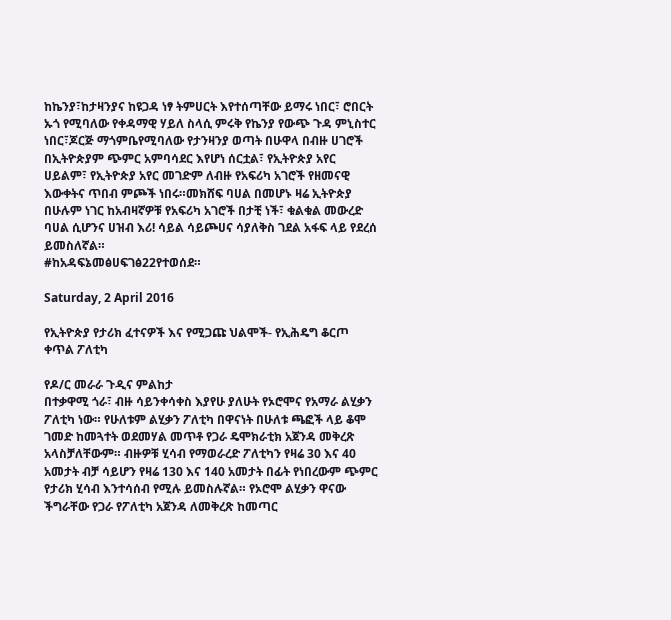ከኬንያ፣ከታዛንያና ከዩጋዳ ነፃ ትምሀርት እየተሰጣቸው ይማሩ ነበር፣ ሮበርት ኡጎ የሚባለው የቀዳማዊ ሃይለ ስላሲ ምሩቅ የኬንያ የውጭ ጉዳ ምኒስተር ነበር፣ጆርጅ ማጎምቤየሚባለው የታንዛንያ ወጣት በሁዋላ በብዙ ሀገሮች በኢትዮጵያም ጭምር አምባሳደር እየሆነ ሰርቷል፣ የኢትዮጵያ አየር ሀይልም፣ የኢትዮጵያ አየር መገድም ለብዙ የአፍሪካ አገሮች የዘመናዊ እውቀትና ጥበብ ምጮች ነበሩ።መክሸፍ ባሀል በመሆኑ ዛሬ ኢትዮጵያ በሁሉም ነገር ከአብዛኛዎቹ የአፍሪካ አገሮች በታቺ ነች፣ ቁልቁል መውረድ ባሀል ሲሆንና ሀዝብ እሪ! ሳይል ሳይጮሀና ሳያለቅስ ገደል አፋፍ ላይ የደረሰ ይመስለኛል።
#ከአዳፍኔመፅሀፍገፅ22የተወሰደ።

Saturday, 2 April 2016

የኢትዮጵያ የታሪክ ፈተናዎች እና የሚጋጩ ህልሞች- የኢሕዴግ ቆርጦ ቀጥል ፖለቲካ

የዶ/ር መራራ ጉዲና ምልከታ
በተቃዋሚ ጎራ፣ ብዙ ሳይንቀሳቀስ እያየሁ ያለሁት የኦሮሞና የአማራ ልሂቃን ፖለቲካ ነው። የሁለቱም ልሂቃን ፖለቲካ በዋናነት በሁለቱ ጫፎች ላይ ቆሞ ገመድ ከመጓተት ወደመሃል መጥቶ የጋራ ዴሞክራቲክ አጀንዳ መቅረጽ አላስቻለቸውም። ብዙዎቹ ሂሳብ የማወራረድ ፖለቲካን የዛሬ 30 እና 40 አመታት ብቻ ሳይሆን የዛሬ 130 እና 140 አመታት በፊት የነበረውም ጭምር የታሪክ ሂሳብ እንተሳሰብ የሚሉ ይመስሉኛል። የኦሮሞ ልሂቃን ዋናው ችግራቸው የጋራ የፖለቲካ አጀንዳ ለመቅረጽ ከመጣር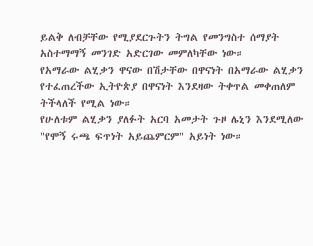ይልቅ ለብቻቸው የሚያደርጉትን ትግል የመንግስተ ሰማያት አስተማማኝ መንገድ አድርገው መምለካቸው ነው።
የአማራው ልሂቃን ዋናው በሽታቸው በዋናነት በአማራው ልሂቃን የተፈጠረችው ኢትዮጵያ በዋናነት እንደዛው ትቀጥል መቀጠለም ትችላለች የሚል ነው።
የሁለቱም ልሂቃን ያለፉት አርባ አመታት ጉዞ ሌኒን እንደሚለው "የሞኝ ሩጫ ፍጥነት አይጨምርም" አይነት ነው።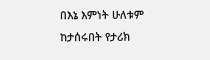በእኔ እምነት ሁለቱም ከታሰሩበት የታሪክ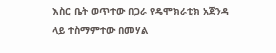እስር ቤት ወጥተው በጋራ የዴሞክራቲክ አጀንዳ ላይ ተስማምተው በመሃል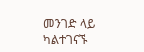መንገድ ላይ ካልተገናኙ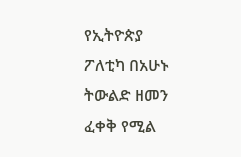የኢትዮጵያ ፖለቲካ በአሁኑ ትውልድ ዘመን ፈቀቅ የሚል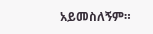አይመስለኝም።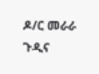ዶ/ር መራራ ጉዲና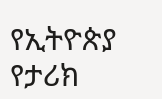የኢትዮጵያ የታሪክ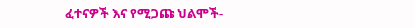ፈተናዎች እና የሚጋጩ ህልሞች-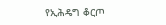የኢሕዴግ ቆርጦ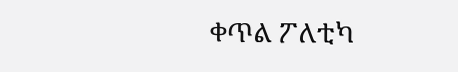ቀጥል ፖለቲካ